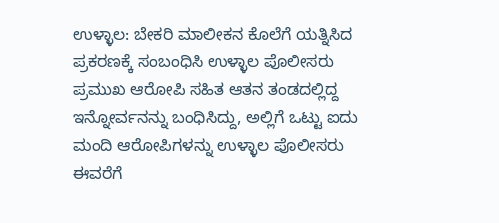ಉಳ್ಳಾಲ: ಬೇಕರಿ ಮಾಲೀಕನ ಕೊಲೆಗೆ ಯತ್ನಿಸಿದ ಪ್ರಕರಣಕ್ಕೆ ಸಂಬಂಧಿಸಿ ಉಳ್ಳಾಲ ಪೊಲೀಸರು ಪ್ರಮುಖ ಆರೋಪಿ ಸಹಿತ ಆತನ ತಂಡದಲ್ಲಿದ್ದ ಇನ್ನೋರ್ವನನ್ನು ಬಂಧಿಸಿದ್ದು, ಅಲ್ಲಿಗೆ ಒಟ್ಟು ಐದು ಮಂದಿ ಆರೋಪಿಗಳನ್ನು ಉಳ್ಳಾಲ ಪೊಲೀಸರು ಈವರೆಗೆ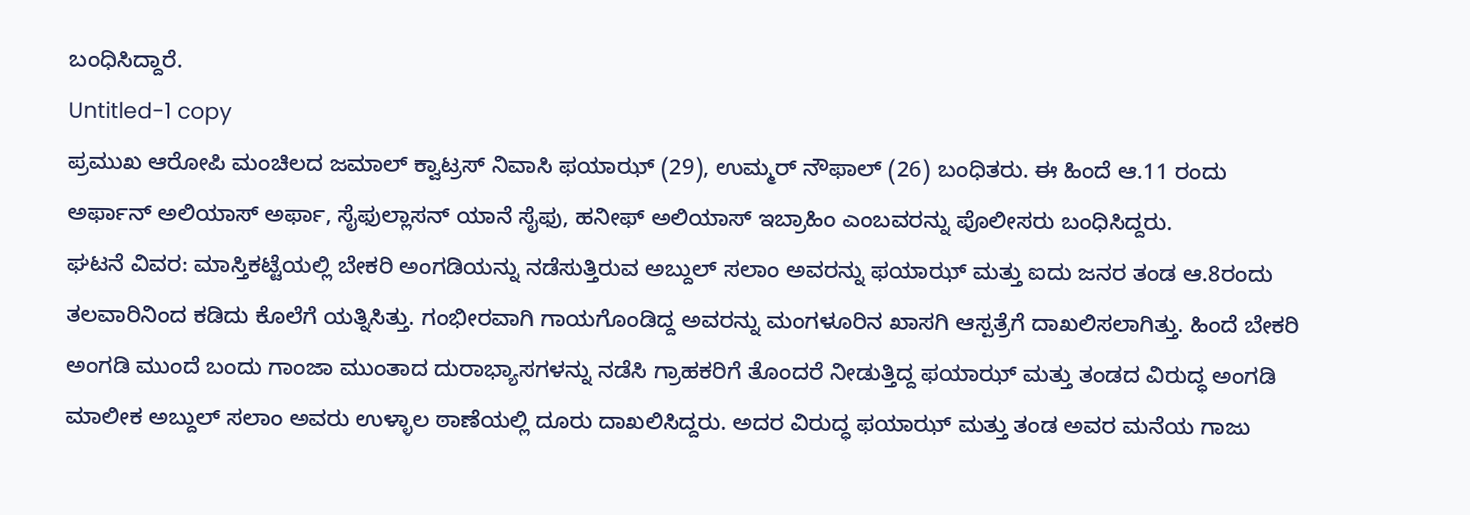ಬಂಧಿಸಿದ್ದಾರೆ.
Untitled-1 copy
ಪ್ರಮುಖ ಆರೋಪಿ ಮಂಚಿಲದ ಜಮಾಲ್ ಕ್ವಾಟ್ರಸ್ ನಿವಾಸಿ ಫಯಾಝ್ (29), ಉಮ್ಮರ್ ನೌಫಾಲ್ (26) ಬಂಧಿತರು. ಈ ಹಿಂದೆ ಆ.11 ರಂದು ಅರ್ಫಾನ್ ಅಲಿಯಾಸ್ ಅರ್ಫಾ, ಸೈಫುಲ್ಲಾಸನ್ ಯಾನೆ ಸೈಫು, ಹನೀಫ್ ಅಲಿಯಾಸ್ ಇಬ್ರಾಹಿಂ ಎಂಬವರನ್ನು ಪೊಲೀಸರು ಬಂಧಿಸಿದ್ದರು.
ಘಟನೆ ವಿವರ: ಮಾಸ್ತಿಕಟ್ಟೆಯಲ್ಲಿ ಬೇಕರಿ ಅಂಗಡಿಯನ್ನು ನಡೆಸುತ್ತಿರುವ ಅಬ್ದುಲ್ ಸಲಾಂ ಅವರನ್ನು ಫಯಾಝ್ ಮತ್ತು ಐದು ಜನರ ತಂಡ ಆ.8ರಂದು ತಲವಾರಿನಿಂದ ಕಡಿದು ಕೊಲೆಗೆ ಯತ್ನಿಸಿತ್ತು. ಗಂಭೀರವಾಗಿ ಗಾಯಗೊಂಡಿದ್ದ ಅವರನ್ನು ಮಂಗಳೂರಿನ ಖಾಸಗಿ ಆಸ್ಪತ್ರೆಗೆ ದಾಖಲಿಸಲಾಗಿತ್ತು. ಹಿಂದೆ ಬೇಕರಿ ಅಂಗಡಿ ಮುಂದೆ ಬಂದು ಗಾಂಜಾ ಮುಂತಾದ ದುರಾಭ್ಯಾಸಗಳನ್ನು ನಡೆಸಿ ಗ್ರಾಹಕರಿಗೆ ತೊಂದರೆ ನೀಡುತ್ತಿದ್ದ ಫಯಾಝ್ ಮತ್ತು ತಂಡದ ವಿರುದ್ಧ ಅಂಗಡಿ ಮಾಲೀಕ ಅಬ್ದುಲ್ ಸಲಾಂ ಅವರು ಉಳ್ಳಾಲ ಠಾಣೆಯಲ್ಲಿ ದೂರು ದಾಖಲಿಸಿದ್ದರು. ಅದರ ವಿರುದ್ಧ ಫಯಾಝ್ ಮತ್ತು ತಂಡ ಅವರ ಮನೆಯ ಗಾಜು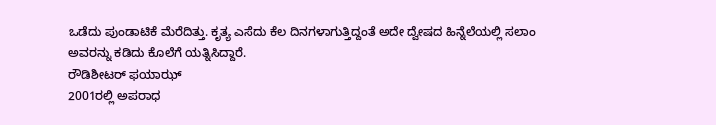ಒಡೆದು ಪುಂಡಾಟಿಕೆ ಮೆರೆದಿತ್ತು. ಕೃತ್ಯ ಎಸೆದು ಕೆಲ ದಿನಗಳಾಗುತ್ತಿದ್ದಂತೆ ಅದೇ ದ್ವೇಷದ ಹಿನ್ನೆಲೆಯಲ್ಲಿ ಸಲಾಂ ಅವರನ್ನು ಕಡಿದು ಕೊಲೆಗೆ ಯತ್ನಿಸಿದ್ದಾರೆ.
ರೌಡಿಶೀಟರ್ ಫಯಾಝ್
2001ರಲ್ಲಿ ಅಪರಾಧ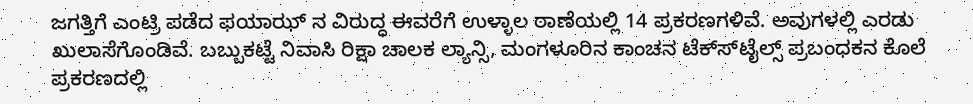ಜಗತ್ತಿಗೆ ಎಂಟ್ರಿ ಪಡೆದ ಫಯಾಝ್ ನ ವಿರುದ್ಧ ಈವರೆಗೆ ಉಳ್ಳಾಲ ಠಾಣೆಯಲ್ಲಿ 14 ಪ್ರಕರಣಗಳಿವೆ. ಅವುಗಳಲ್ಲಿ ಎರಡು ಖುಲಾಸೆಗೊಂಡಿವೆ. ಬಬ್ಬುಕಟ್ಟೆ ನಿವಾಸಿ ರಿಕ್ಷಾ ಚಾಲಕ ಲ್ಯಾನ್ಸಿ, ಮಂಗಳೂರಿನ ಕಾಂಚನ ಟೆಕ್ಸ್‍ಟೈಲ್ಸ್ ಪ್ರಬಂಧಕನ ಕೊಲೆ ಪ್ರಕರಣದಲ್ಲಿ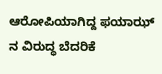ಆರೋಪಿಯಾಗಿದ್ದ ಫಯಾಝ್ ನ ವಿರುದ್ಧ ಬೆದರಿಕೆ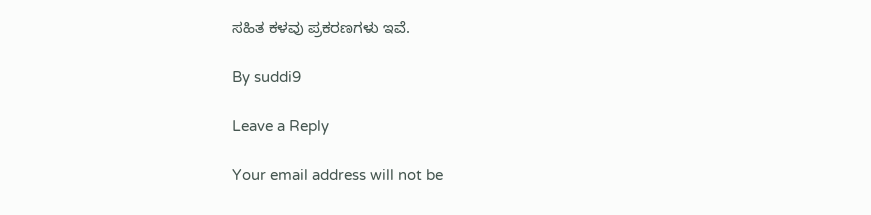ಸಹಿತ ಕಳವು ಪ್ರಕರಣಗಳು ಇವೆ.

By suddi9

Leave a Reply

Your email address will not be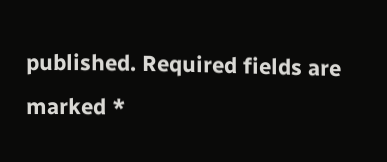published. Required fields are marked *